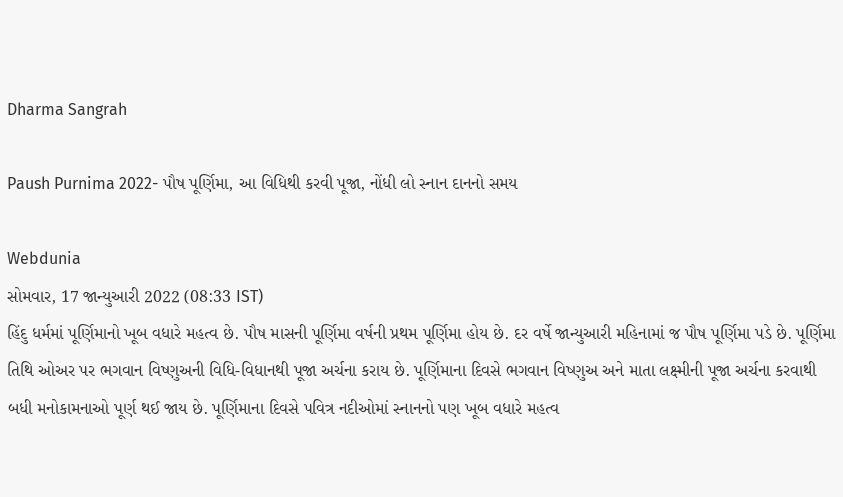Dharma Sangrah

Paush Purnima 2022- પૌષ પૂર્ણિમા, આ વિધિથી કરવી પૂજા, નોંધી લો સ્નાન દાનનો સમય

Webdunia
સોમવાર, 17 જાન્યુઆરી 2022 (08:33 IST)
હિંદુ ધર્મમાં પૂર્ણિમાનો ખૂબ વધારે મહત્વ છે. પૌષ માસની પૂર્ણિમા વર્ષની પ્રથમ પૂર્ણિમા હોય છે. દર વર્ષે જાન્યુઆરી મહિનામાં જ પૌષ પૂર્ણિમા પડે છે. પૂર્ણિમા તિથિ ઓઅર પર ભગવાન વિષ્ણુઅની વિધિ-વિધાનથી પૂજા અર્ચના કરાય છે. પૂર્ણિમાના દિવસે ભગવાન વિષ્ણુઅ અને માતા લક્ષ્મીની પૂજા અર્ચના કરવાથી બધી મનોકામનાઓ પૂર્ણ થઈ જાય છે. પૂર્ણિમાના દિવસે પવિત્ર નદીઓમાં સ્નાનનો પણ ખૂબ વધારે મહત્વ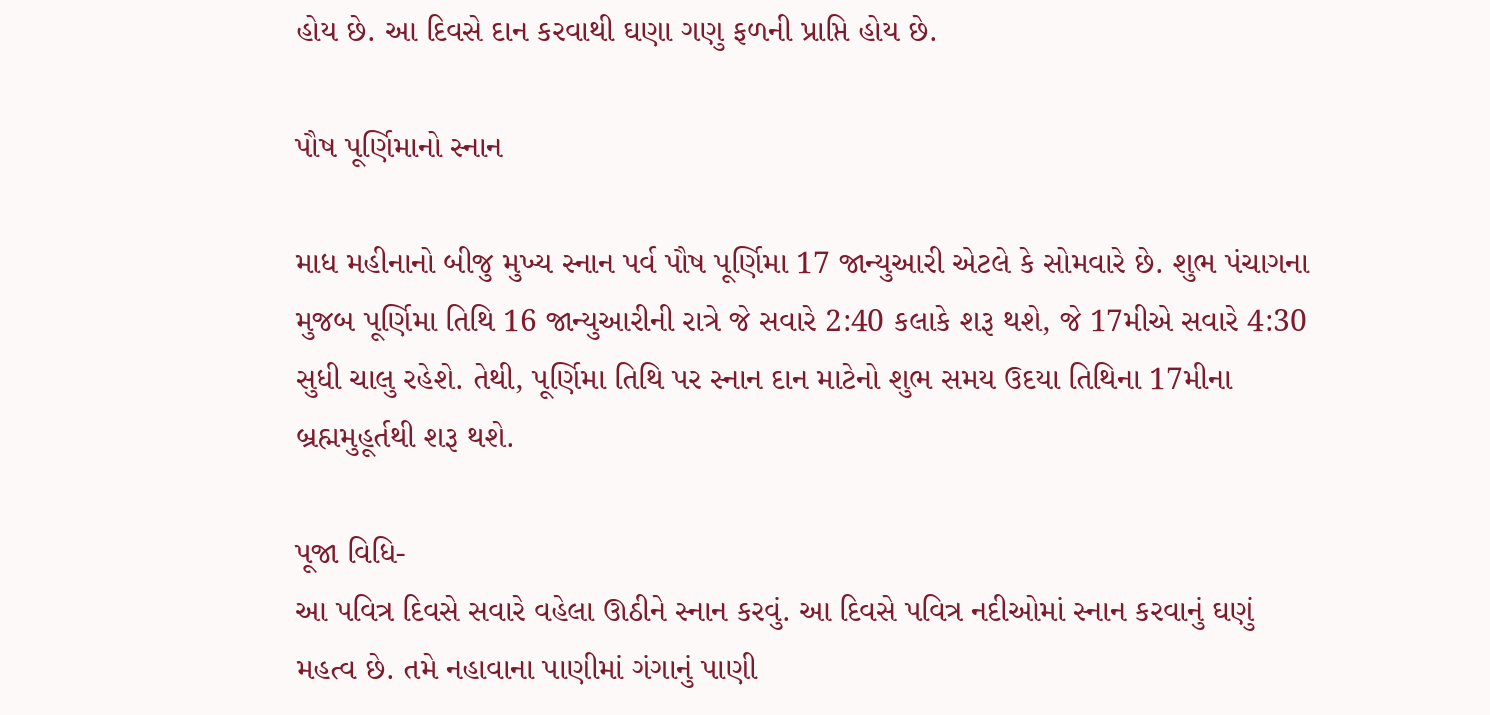હોય છે. આ દિવસે દાન કરવાથી ઘણા ગણુ ફળની પ્રાપ્તિ હોય છે.

પૌષ પૂર્ણિમાનો સ્નાન

માધ મહીનાનો બીજુ મુખ્ય સ્નાન પર્વ પૌષ પૂર્ણિમા 17 જાન્યુઆરી એટલે કે સોમવારે છે. શુભ પંચાગના મુજબ પૂર્ણિમા તિથિ 16 જાન્યુઆરીની રાત્રે જે સવારે 2:40 કલાકે શરૂ થશે, જે 17મીએ સવારે 4:30 સુધી ચાલુ રહેશે. તેથી, પૂર્ણિમા તિથિ પર સ્નાન દાન માટેનો શુભ સમય ઉદયા તિથિના 17મીના બ્રહ્મમુહૂર્તથી શરૂ થશે.

પૂજા વિધિ-
આ પવિત્ર દિવસે સવારે વહેલા ઊઠીને સ્નાન કરવું. આ દિવસે પવિત્ર નદીઓમાં સ્નાન કરવાનું ઘણું મહત્વ છે. તમે નહાવાના પાણીમાં ગંગાનું પાણી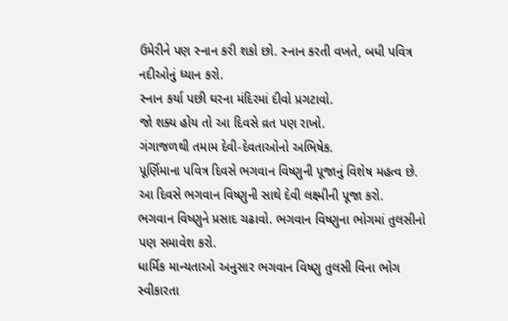ઉમેરીને પણ સ્નાન કરી શકો છો. સ્નાન કરતી વખતે, બધી પવિત્ર નદીઓનું ધ્યાન કરો.
સ્નાન કર્યા પછી ઘરના મંદિરમાં દીવો પ્રગટાવો.
જો શક્ય હોય તો આ દિવસે વ્રત પણ રાખો.
ગંગાજળથી તમામ દેવી-દેવતાઓનો અભિષેક.
પૂર્ણિમાના પવિત્ર દિવસે ભગવાન વિષ્ણુની પૂજાનું વિશેષ મહત્વ છે.
આ દિવસે ભગવાન વિષ્ણુની સાથે દેવી લક્ષ્મીની પૂજા કરો.
ભગવાન વિષ્ણુને પ્રસાદ ચઢાવો. ભગવાન વિષ્ણુના ભોગમાં તુલસીનો પણ સમાવેશ કરો.
ધાર્મિક માન્યતાઓ અનુસાર ભગવાન વિષ્ણુ તુલસી વિના ભોગ સ્વીકારતા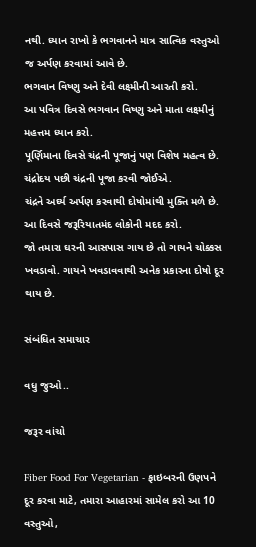નથી. ધ્યાન રાખો કે ભગવાનને માત્ર સાત્વિક વસ્તુઓ જ અર્પણ કરવામાં આવે છે.
ભગવાન વિષ્ણુ અને દેવી લક્ષ્મીની આરતી કરો.
આ પવિત્ર દિવસે ભગવાન વિષ્ણુ અને માતા લક્ષ્મીનું મહત્તમ ધ્યાન કરો.
પૂર્ણિમાના દિવસે ચંદ્રની પૂજાનું પણ વિશેષ મહત્વ છે.
ચંદ્રોદય પછી ચંદ્રની પૂજા કરવી જોઈએ.
ચંદ્રને અર્ઘ્ય અર્પણ કરવાથી દોષોમાંથી મુક્તિ મળે છે.
આ દિવસે જરૂરિયાતમંદ લોકોની મદદ કરો.
જો તમારા ઘરની આસપાસ ગાય છે તો ગાયને ચોક્કસ ખવડાવો. ગાયને ખવડાવવાથી અનેક પ્રકારના દોષો દૂર થાય છે.

સંબંધિત સમાચાર

વધુ જુઓ..

જરૂર વાંચો

Fiber Food For Vegetarian - ફાઇબરની ઉણપને દૂર કરવા માટે, તમારા આહારમાં સામેલ કરો આ 10 વસ્તુઓ,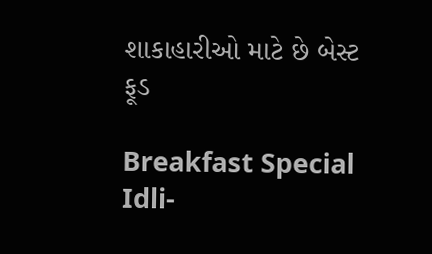શાકાહારીઓ માટે છે બેસ્ટ ફૂડ

Breakfast Special Idli-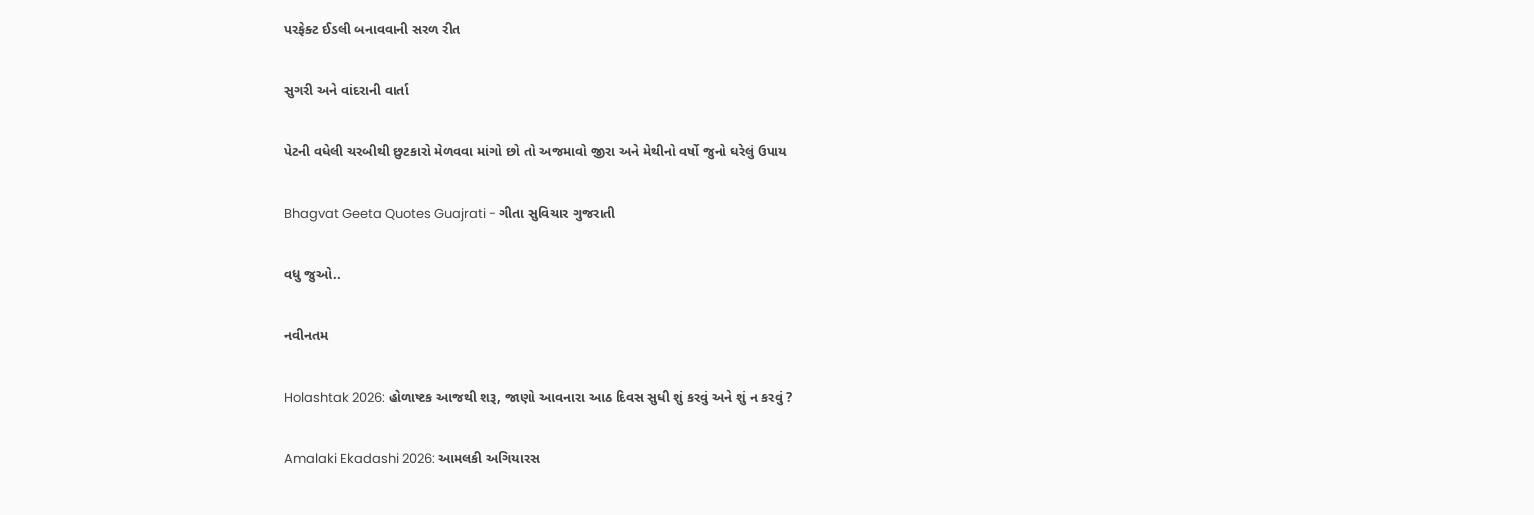પરફેક્ટ ઈડલી બનાવવાની સરળ રીત

સુગરી અને વાંદરાની વાર્તા

પેટની વધેલી ચરબીથી છુટકારો મેળવવા માંગો છો તો અજમાવો જીરા અને મેથીનો વર્ષો જુનો ઘરેલું ઉપાય

Bhagvat Geeta Quotes Guajrati - ગીતા સુવિચાર ગુજરાતી

વધુ જુઓ..

નવીનતમ

Holashtak 2026: હોળાષ્ટક આજથી શરૂ, જાણો આવનારા આઠ દિવસ સુધી શું કરવું અને શું ન કરવું ?

Amalaki Ekadashi 2026: આમલકી અગિયારસ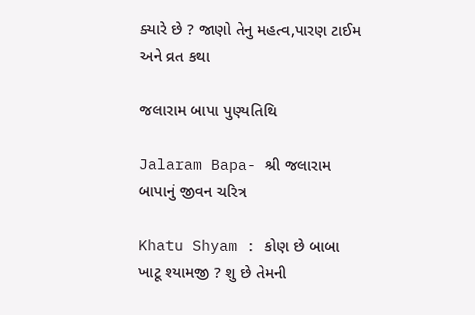ક્યારે છે ? જાણો તેનુ મહત્વ,પારણ ટાઈમ અને વ્રત કથા

જલારામ બાપા પુણ્યતિથિ

Jalaram Bapa- શ્રી જલારામ બાપાનું જીવન ચરિત્ર

Khatu Shyam : કોણ છે બાબા ખાટૂ શ્યામજી ? શુ છે તેમની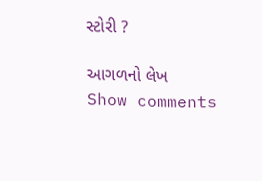સ્ટોરી ?

આગળનો લેખ
Show comments